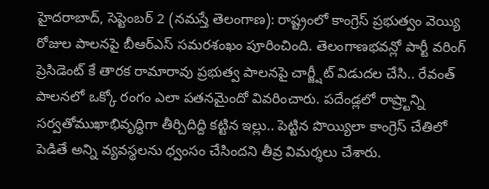హైదరాబాద్, సెప్టెంబర్ 2 (నమస్తే తెలంగాణ): రాష్ట్రంలో కాంగ్రెస్ ప్రభుత్వం వెయ్యి రోజుల పాలనపై బీఆర్ఎస్ సమరశంఖం పూరించింది. తెలంగాణభవన్లో పార్టీ వరింగ్ ప్రెసిడెంట్ కే తారక రామారావు ప్రభుత్వ పాలనపై చార్జ్షీట్ విడుదల చేసి.. రేవంత్ పాలనలో ఒక్కో రంగం ఎలా పతనమైందో వివరించారు. పదేండ్లలో రాష్ర్టాన్ని సర్వతోముఖాభివృద్ధిగా తీర్చిదిద్ది కట్టిన ఇల్లు.. పెట్టిన పొయ్యిలా కాంగ్రెస్ చేతిలో పెడితే అన్ని వ్యవస్థలను ధ్వంసం చేసిందని తీవ్ర విమర్శలు చేశారు.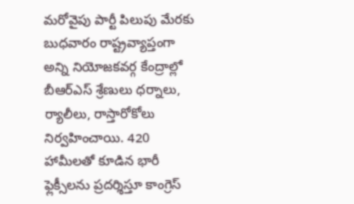మరోవైపు పార్టీ పిలుపు మేరకు బుధవారం రాష్ట్రవ్యాప్తంగా అన్ని నియోజకవర్గ కేంద్రాల్లో బీఆర్ఎస్ శ్రేణులు ధర్నాలు, ర్యాలీలు, రాస్తారోకోలు నిర్వహించాయి. 420 హామీలతో కూడిన భారీ ఫ్లెక్సీలను ప్రదర్శిస్తూ కాంగ్రెస్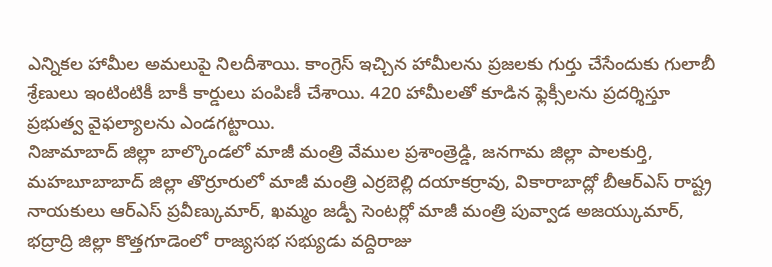ఎన్నికల హామీల అమలుపై నిలదీశాయి. కాంగ్రెస్ ఇచ్చిన హామీలను ప్రజలకు గుర్తు చేసేందుకు గులాబీ శ్రేణులు ఇంటింటికీ బాకీ కార్డులు పంపిణీ చేశాయి. 420 హామీలతో కూడిన ఫ్లెక్సీలను ప్రదర్శిస్తూ ప్రభుత్వ వైఫల్యాలను ఎండగట్టాయి.
నిజామాబాద్ జిల్లా బాల్కొండలో మాజీ మంత్రి వేముల ప్రశాంత్రెడ్డి, జనగామ జిల్లా పాలకుర్తి, మహబూబాబాద్ జిల్లా తొర్రూరులో మాజీ మంత్రి ఎర్రబెల్లి దయాకర్రావు, వికారాబాద్లో బీఆర్ఎస్ రాష్ట్ర నాయకులు ఆర్ఎస్ ప్రవీణ్కుమార్, ఖమ్మం జడ్పీ సెంటర్లో మాజీ మంత్రి పువ్వాడ అజయ్కుమార్, భద్రాద్రి జిల్లా కొత్తగూడెంలో రాజ్యసభ సభ్యుడు వద్దిరాజు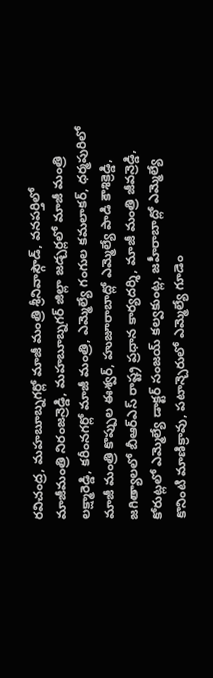రవిచంద్ర, మహబూబ్నగర్లో మాజీ మంత్రి శ్రీనివాస్గౌడ్, వనపర్తిలో మాజీమంత్రి నిరంజన్రెడ్డి, మహబూబ్నగర్ జిల్లా జడ్చర్లలో మాజీ మంత్రి లక్ష్మారెడ్డి, కరీంనగర్లో మాజీ మంత్రి, ఎమ్మెల్యే గంగుల కమలాకర్, ధర్మపురిలో మాజీ మంత్రి కొప్పుల ఈశ్వర్, హుజూరాబాద్లో ఎమ్మెల్యే పాడి కౌశిక్రెడ్డి, జగిత్యాలలో బీఆర్ఎస్ రాష్ట్ర ప్రధాన కార్యదర్శి, మాజీ మంత్రి జీవన్రెడ్డి, కోరుట్లలో ఎమ్మెల్యే డాక్టర్ సంజయ్ కల్వకుంట్ల, జహీరాబాద్లో ఎమ్మెల్యే కొనింటి మాణిక్రావు, పటాన్చెరులో ఎమ్మెల్యే గూడెం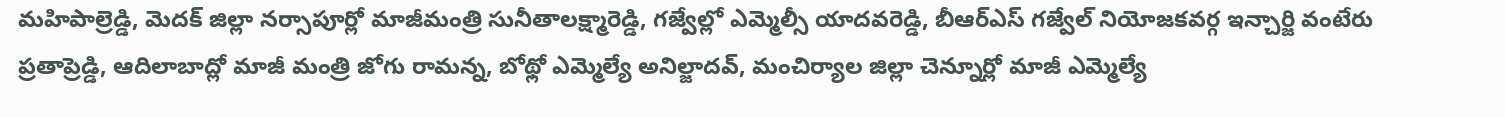మహిపాల్రెడ్డి, మెదక్ జిల్లా నర్సాపూర్లో మాజీమంత్రి సునీతాలక్ష్మారెడ్డి, గజ్వేల్లో ఎమ్మెల్సీ యాదవరెడ్డి, బీఆర్ఎస్ గజ్వేల్ నియోజకవర్గ ఇన్చార్జి వంటేరు ప్రతాప్రెడ్డి, ఆదిలాబాద్లో మాజీ మంత్రి జోగు రామన్న, బోథ్లో ఎమ్మెల్యే అనిల్జాదవ్, మంచిర్యాల జిల్లా చెన్నూర్లో మాజీ ఎమ్మెల్యే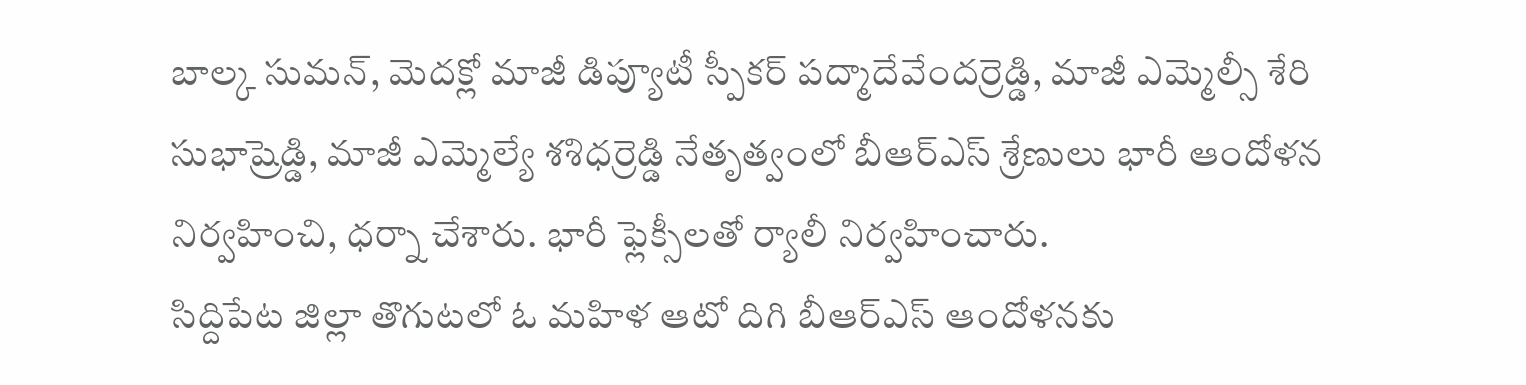బాల్క సుమన్, మెదక్లో మాజీ డిప్యూటీ స్పీకర్ పద్మాదేవేందర్రెడ్డి, మాజీ ఎమ్మెల్సీ శేరి సుభాష్రెడ్డి, మాజీ ఎమ్మెల్యే శశిధర్రెడ్డి నేతృత్వంలో బీఆర్ఎస్ శ్రేణులు భారీ ఆందోళన నిర్వహించి, ధర్నా చేశారు. భారీ ఫ్లెక్సీలతో ర్యాలీ నిర్వహించారు.
సిద్దిపేట జిల్లా తొగుటలో ఓ మహిళ ఆటో దిగి బీఆర్ఎస్ ఆందోళనకు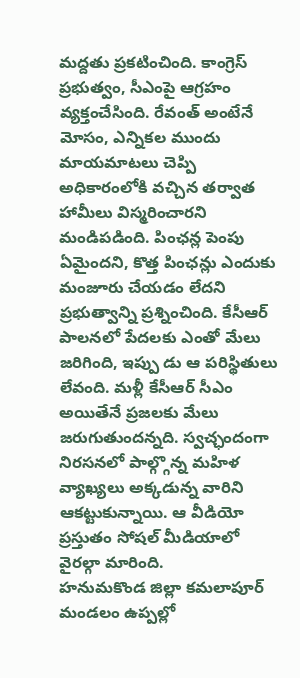మద్దతు ప్రకటించింది. కాంగ్రెస్ ప్రభుత్వం, సీఎంపై ఆగ్రహం వ్యక్తంచేసింది. రేవంత్ అంటేనే మోసం, ఎన్నికల ముందు మాయమాటలు చెప్పి అధికారంలోకి వచ్చిన తర్వాత హామీలు విస్మరించారని మండిపడింది. పింఛన్ల పెంపు ఏమైందని, కొత్త పింఛన్లు ఎందుకు మంజూరు చేయడం లేదని ప్రభుత్వాన్ని ప్రశ్నించింది. కేసీఆర్ పాలనలో పేదలకు ఎంతో మేలు జరిగింది, ఇప్పు డు ఆ పరిస్థితులు లేవంది. మళ్లీ కేసీఆర్ సీఎం అయితేనే ప్రజలకు మేలు జరుగుతుందన్నది. స్వచ్ఛందంగా నిరసనలో పాల్గ్గొన్న మహిళ వ్యాఖ్యలు అక్కడున్న వారిని ఆకట్టుకున్నాయి. ఆ వీడియో ప్రస్తుతం సోషల్ మీడియాలో వైరల్గా మారింది.
హనుమకొండ జిల్లా కమలాపూర్ మండలం ఉప్పల్లో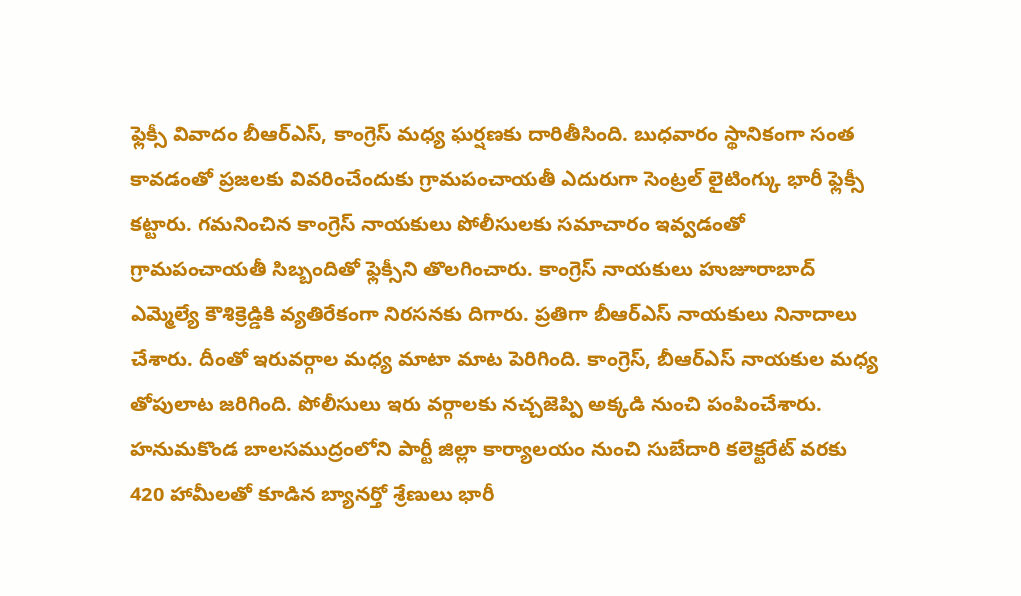ఫ్లెక్సీ వివాదం బీఆర్ఎస్, కాంగ్రెస్ మధ్య ఘర్షణకు దారితీసింది. బుధవారం స్థానికంగా సంత కావడంతో ప్రజలకు వివరించేందుకు గ్రామపంచాయతీ ఎదురుగా సెంట్రల్ లైటింగ్కు భారీ ఫ్లెక్సీ కట్టారు. గమనించిన కాంగ్రెస్ నాయకులు పోలీసులకు సమాచారం ఇవ్వడంతో గ్రామపంచాయతీ సిబ్బందితో ఫ్లెక్సీని తొలగించారు. కాంగ్రెస్ నాయకులు హుజూరాబాద్ ఎమ్మెల్యే కౌశిక్రెడ్డికి వ్యతిరేకంగా నిరసనకు దిగారు. ప్రతిగా బీఆర్ఎస్ నాయకులు నినాదాలు చేశారు. దీంతో ఇరువర్గాల మధ్య మాటా మాట పెరిగింది. కాంగ్రెస్, బీఆర్ఎస్ నాయకుల మధ్య తోపులాట జరిగింది. పోలీసులు ఇరు వర్గాలకు నచ్చజెప్పి అక్కడి నుంచి పంపించేశారు.
హనుమకొండ బాలసముద్రంలోని పార్టీ జిల్లా కార్యాలయం నుంచి సుబేదారి కలెక్టరేట్ వరకు 420 హామీలతో కూడిన బ్యానర్తో శ్రేణులు భారీ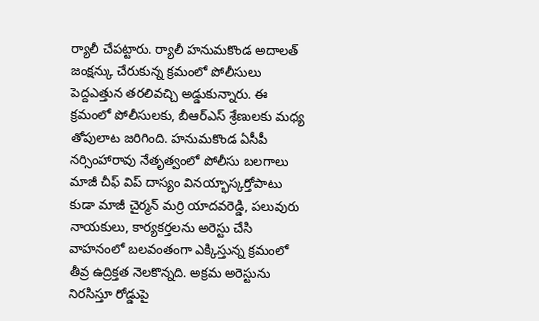ర్యాలీ చేపట్టారు. ర్యాలీ హనుమకొండ అదాలత్ జంక్షన్కు చేరుకున్న క్రమంలో పోలీసులు పెద్దఎత్తున తరలివచ్చి అడ్డుకున్నారు. ఈ క్రమంలో పోలీసులకు, బీఆర్ఎస్ శ్రేణులకు మధ్య తోపులాట జరిగింది. హనుమకొండ ఏసీపీ నర్సింహారావు నేతృత్వంలో పోలీసు బలగాలు మాజీ చీఫ్ విప్ దాస్యం వినయ్భాస్కర్తోపాటు కుడా మాజీ చైర్మన్ మర్రి యాదవరెడ్డి, పలువురు నాయకులు, కార్యకర్తలను అరెస్టు చేసి వాహనంలో బలవంతంగా ఎక్కిస్తున్న క్రమంలో తీవ్ర ఉద్రిక్తత నెలకొన్నది. అక్రమ అరెస్టును నిరసిస్తూ రోడ్డుపై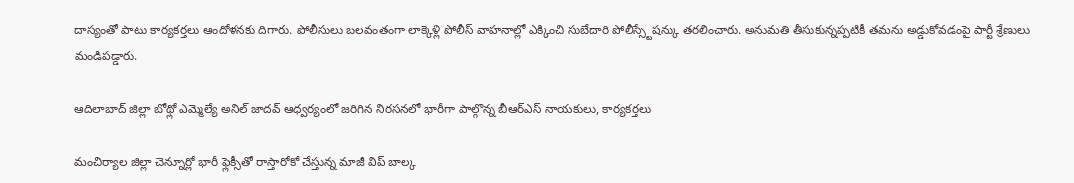దాస్యంతో పాటు కార్యకర్తలు ఆందోళనకు దిగారు. పోలీసులు బలవంతంగా లాక్కెళ్లి పోలీస్ వాహనాల్లో ఎక్కించి సుబేదారి పోలీస్స్టేషన్కు తరలించారు. అనుమతి తీసుకున్నప్పటికీ తమను అడ్డుకోవడంపై పార్టీ శ్రేణులు మండిపడ్డారు.

ఆదిలాబాద్ జిల్లా బోథ్లో ఎమ్మెల్యే అనిల్ జాదవ్ ఆధ్వర్యంలో జరిగిన నిరసనలో భారీగా పాల్గొన్న బీఆర్ఎస్ నాయకులు, కార్యకర్తలు

మంచిర్యాల జిల్లా చెన్నూర్లో భారీ ఫ్లెక్సీతో రాస్తారోకో చేస్తున్న మాజీ విప్ బాల్క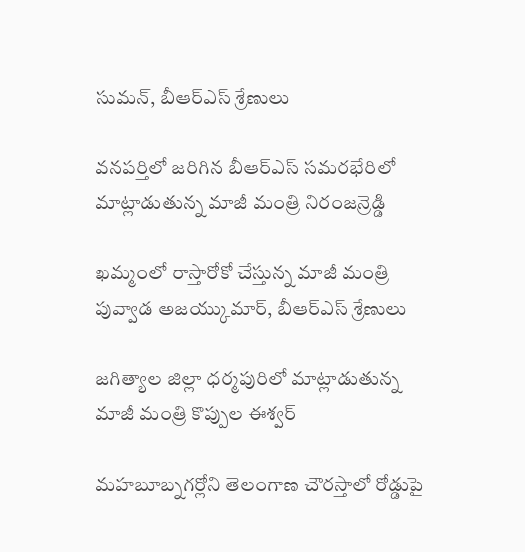సుమన్, బీఆర్ఎస్ శ్రేణులు

వనపర్తిలో జరిగిన బీఆర్ఎస్ సమరభేరిలో మాట్లాడుతున్న మాజీ మంత్రి నిరంజన్రెడ్డి

ఖమ్మంలో రాస్తారోకో చేస్తున్న మాజీ మంత్రి పువ్వాడ అజయ్కుమార్, బీఆర్ఎస్ శ్రేణులు

జగిత్యాల జిల్లా ధర్మపురిలో మాట్లాడుతున్న మాజీ మంత్రి కొప్పుల ఈశ్వర్

మహబూబ్నగర్లోని తెలంగాణ చౌరస్తాలో రోడ్డుపై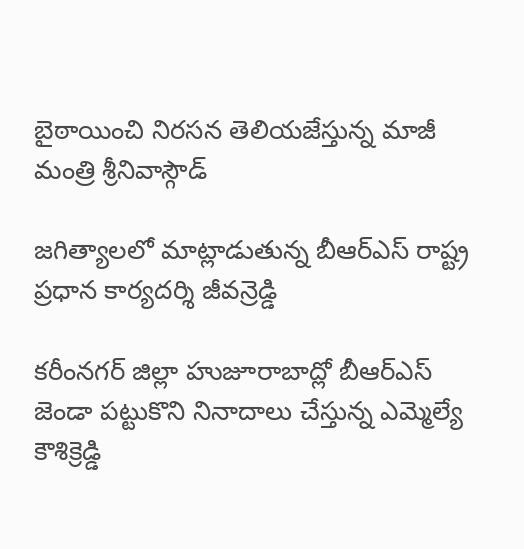బైఠాయించి నిరసన తెలియజేస్తున్న మాజీ మంత్రి శ్రీనివాస్గౌడ్

జగిత్యాలలో మాట్లాడుతున్న బీఆర్ఎస్ రాష్ట్ర ప్రధాన కార్యదర్శి జీవన్రెడ్డి

కరీంనగర్ జిల్లా హుజూరాబాద్లో బీఆర్ఎస్ జెండా పట్టుకొని నినాదాలు చేస్తున్న ఎమ్మెల్యే కౌశిక్రెడ్డి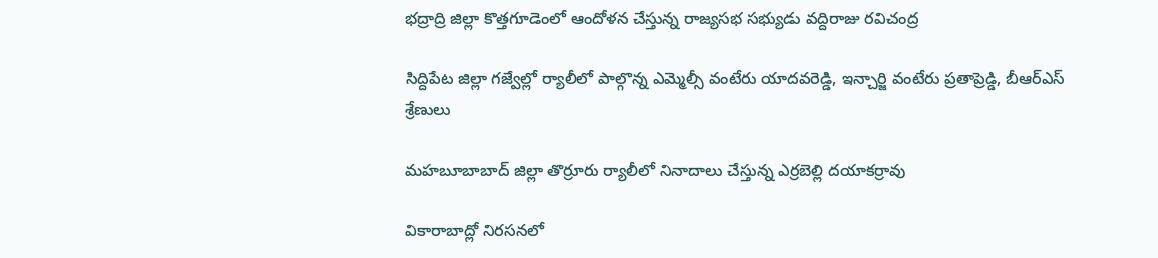భద్రాద్రి జిల్లా కొత్తగూడెంలో ఆందోళన చేస్తున్న రాజ్యసభ సభ్యుడు వద్దిరాజు రవిచంద్ర

సిద్దిపేట జిల్లా గజ్వేల్లో ర్యాలీలో పాల్గొన్న ఎమ్మెల్సీ వంటేరు యాదవరెడ్డి, ఇన్చార్జి వంటేరు ప్రతాప్రెడ్డి, బీఆర్ఎస్ శ్రేణులు

మహబూబాబాద్ జిల్లా తొర్రూరు ర్యాలీలో నినాదాలు చేస్తున్న ఎర్రబెల్లి దయాకర్రావు

వికారాబాద్లో నిరసనలో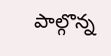పాల్గొన్న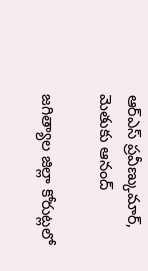ఆర్ఎస్ ప్రవీణ్కుమార్, మెతుకు ఆనంద్

జగిత్యాల జిల్లా కోరుట్లలో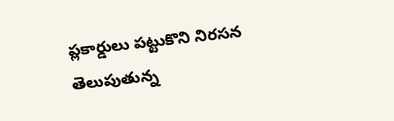ప్లకార్డులు పట్టుకొని నిరసన తెలుపుతున్న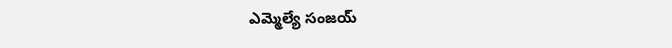ఎమ్మెల్యే సంజయ్